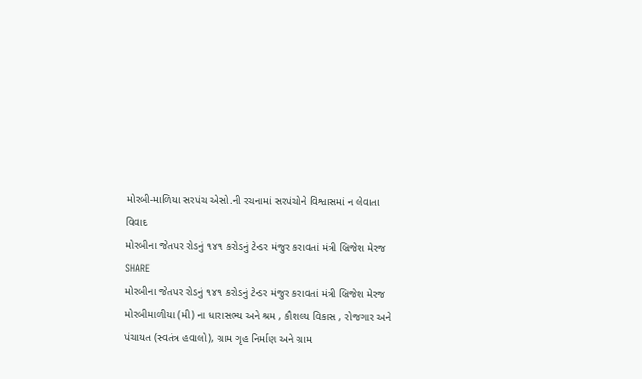મોરબી-માળિયા સરપંચ એસો.ની રચનામાં સરપંચોને વિશ્વાસમાં ન લેવાતા વિવાદ
મોરબીના જેતપર રોડનું ૧૪૧ કરોડનું ટેન્ડર મંજુર કરાવતાં મંત્રી બ્રિજેશ મેરજ
SHARE
મોરબીના જેતપર રોડનું ૧૪૧ કરોડનું ટેન્ડર મંજુર કરાવતાં મંત્રી બ્રિજેશ મેરજ
મોરબીમાળીયા (મી) ના ધારાસભ્ય અને શ્રમ , કૌશલ્ય વિકાસ , રોજગાર અને પંચાયત (સ્વતંત્ર હવાલો), ગ્રામ ગૃહ નિર્માણ અને ગ્રામ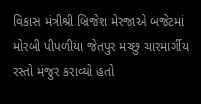વિકાસ મંત્રીશ્રી બ્રિજેશ મેરજાએ બજેટમાં મોરબી પીપળીયા જેતપુર મચ્છુ ચારમાર્ગીય રસ્તો મંજુર કરાવ્યો હતો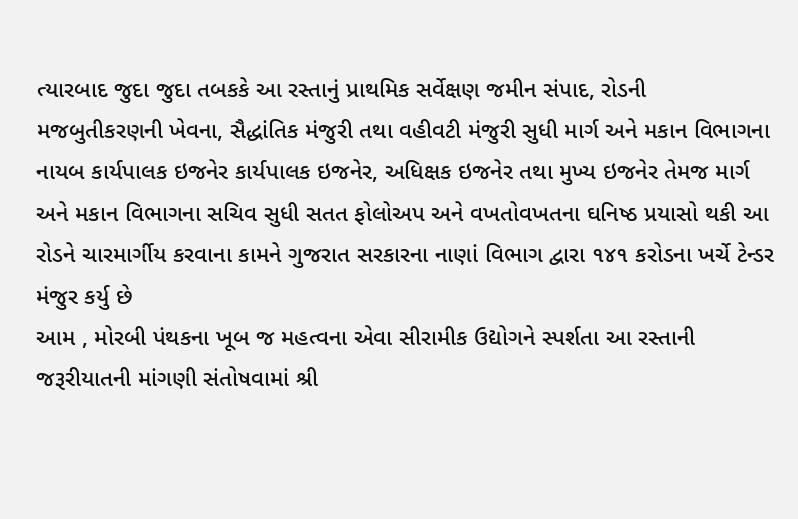ત્યારબાદ જુદા જુદા તબકકે આ રસ્તાનું પ્રાથમિક સર્વેક્ષણ જમીન સંપાદ, રોડની મજબુતીકરણની ખેવના, સૈદ્ધાંતિક મંજુરી તથા વહીવટી મંજુરી સુધી માર્ગ અને મકાન વિભાગના નાયબ કાર્યપાલક ઇજનેર કાર્યપાલક ઇજનેર, અધિક્ષક ઇજનેર તથા મુખ્ય ઇજનેર તેમજ માર્ગ અને મકાન વિભાગના સચિવ સુધી સતત ફોલોઅપ અને વખતોવખતના ઘનિષ્ઠ પ્રયાસો થકી આ રોડને ચારમાર્ગીય કરવાના કામને ગુજરાત સરકારના નાણાં વિભાગ દ્વારા ૧૪૧ કરોડના ખર્ચે ટેન્ડર મંજુર કર્યુ છે
આમ , મોરબી પંથકના ખૂબ જ મહત્વના એવા સીરામીક ઉદ્યોગને સ્પર્શતા આ રસ્તાની જરૂરીયાતની માંગણી સંતોષવામાં શ્રી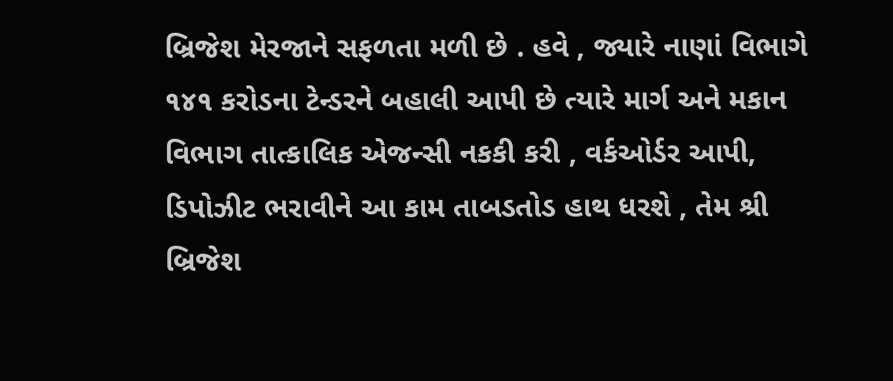બ્રિજેશ મેરજાને સફળતા મળી છે . હવે , જ્યારે નાણાં વિભાગે ૧૪૧ કરોડના ટેન્ડરને બહાલી આપી છે ત્યારે માર્ગ અને મકાન વિભાગ તાત્કાલિક એજન્સી નકકી કરી , વર્કઓર્ડર આપી, ડિપોઝીટ ભરાવીને આ કામ તાબડતોડ હાથ ધરશે , તેમ શ્રી બ્રિજેશ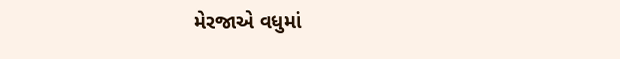મેરજાએ વધુમાં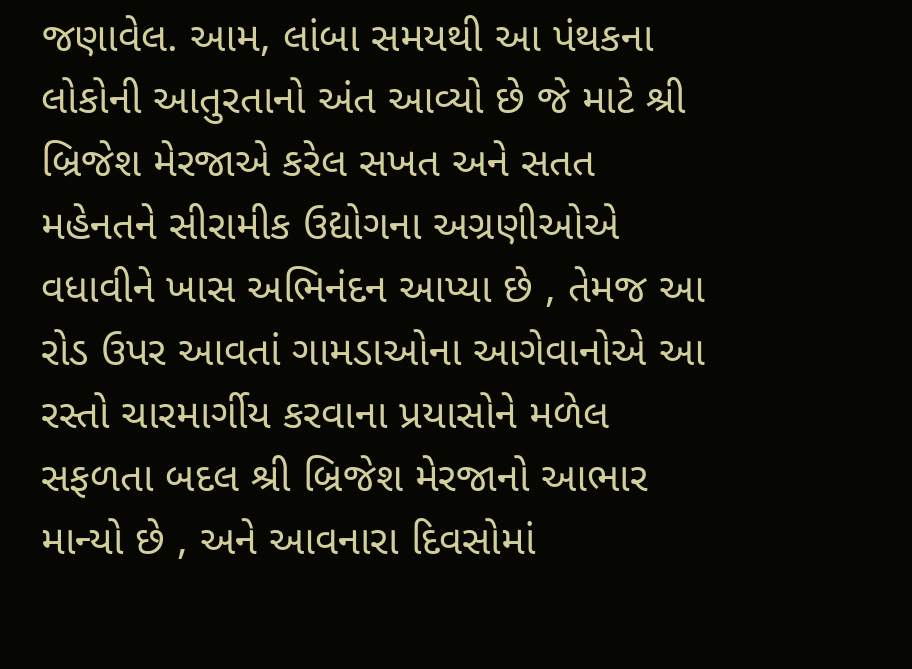જણાવેલ. આમ, લાંબા સમયથી આ પંથકના લોકોની આતુરતાનો અંત આવ્યો છે જે માટે શ્રી બ્રિજેશ મેરજાએ કરેલ સખત અને સતત મહેનતને સીરામીક ઉદ્યોગના અગ્રણીઓએ વધાવીને ખાસ અભિનંદન આપ્યા છે , તેમજ આ રોડ ઉપર આવતાં ગામડાઓના આગેવાનોએ આ રસ્તો ચારમાર્ગીય કરવાના પ્રયાસોને મળેલ સફળતા બદલ શ્રી બ્રિજેશ મેરજાનો આભાર માન્યો છે , અને આવનારા દિવસોમાં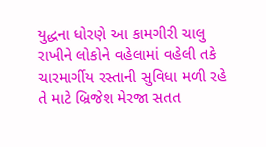યુદ્ધના ધોરણે આ કામગીરી ચાલુ રાખીને લોકોને વહેલામાં વહેલી તકે ચારમાર્ગીય રસ્તાની સુવિધા મળી રહે તે માટે બ્રિજેશ મેરજા સતત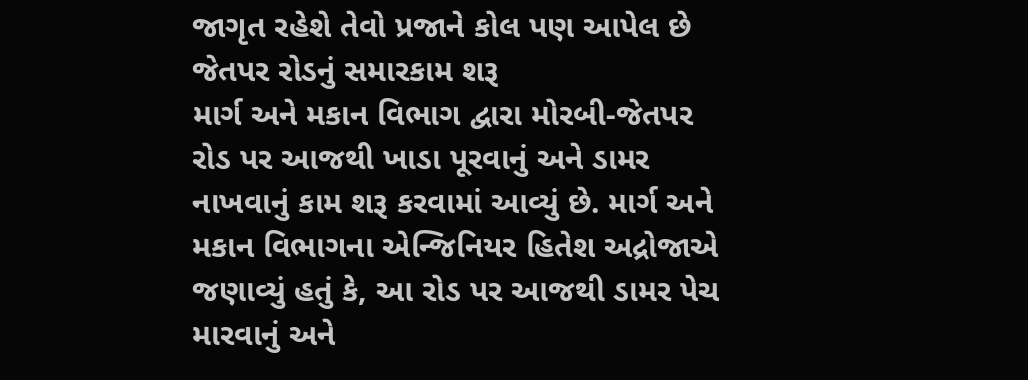જાગૃત રહેશે તેવો પ્રજાને કોલ પણ આપેલ છે
જેતપર રોડનું સમારકામ શરૂ
માર્ગ અને મકાન વિભાગ દ્વારા મોરબી-જેતપર રોડ પર આજથી ખાડા પૂરવાનું અને ડામર નાખવાનું કામ શરૂ કરવામાં આવ્યું છે. માર્ગ અને મકાન વિભાગના એન્જિનિયર હિતેશ અદ્રોજાએ જણાવ્યું હતું કે, આ રોડ પર આજથી ડામર પેચ મારવાનું અને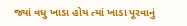જ્યાં વધુ ખાડા હોય ત્યાં ખાડા પૂરવાનું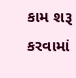કામ શરૂ કરવામાં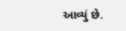આવ્યું છે.